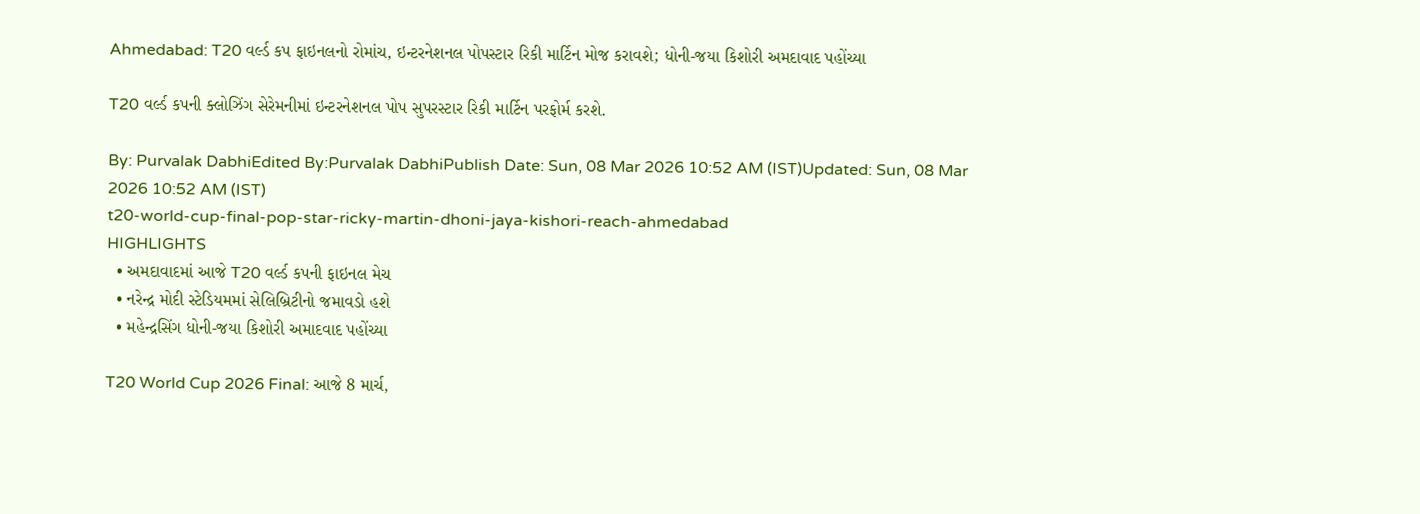Ahmedabad: T20 વર્લ્ડ કપ ફાઇનલનો રોમાંચ, ઇન્ટરનેશનલ પોપસ્ટાર રિકી માર્ટિન મોજ કરાવશે; ધોની-જયા કિશોરી અમદાવાદ પહોંચ્યા

T20 વર્લ્ડ કપની ક્લોઝિંગ સેરેમનીમાં ઇન્ટરનેશનલ પોપ સુપરસ્ટાર રિકી માર્ટિન પરફોર્મ કરશે.

By: Purvalak DabhiEdited By:Purvalak DabhiPublish Date: Sun, 08 Mar 2026 10:52 AM (IST)Updated: Sun, 08 Mar 2026 10:52 AM (IST)
t20-world-cup-final-pop-star-ricky-martin-dhoni-jaya-kishori-reach-ahmedabad
HIGHLIGHTS
  • અમદાવાદમાં આજે T20 વર્લ્ડ કપની ફાઇનલ મેચ
  • નરેન્દ્ર મોદી સ્ટેડિયમમાં સેલિબ્રિટીનો જમાવડો હશે
  • મહેન્દ્રસિંગ ધોની-જયા કિશોરી અમાદવાદ પહોંચ્યા

T20 World Cup 2026 Final: આજે 8 માર્ચ,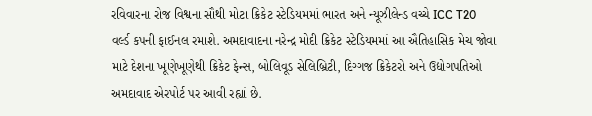રવિવારના રોજ વિશ્વના સૌથી મોટા ક્રિકેટ સ્ટેડિયમમાં ભારત અને ન્યૂઝીલેન્ડ વચ્ચે ICC T20 વર્લ્ડ કપની ફાઈનલ રમાશે. અમદાવાદના નરેન્દ્ર મોદી ક્રિકેટ સ્ટેડિયમમાં આ ઐતિહાસિક મેચ જોવા માટે દેશના ખૂણેખૂણેથી ક્રિકેટ ફેન્સ, બોલિવૂડ સેલિબ્રિટી, દિગ્ગજ ક્રિકેટરો અને ઉદ્યોગપતિઓ અમદાવાદ એરપોર્ટ પર આવી રહ્યાં છે.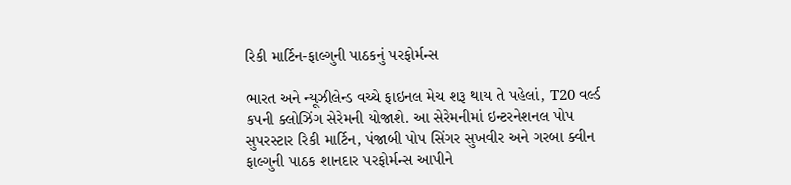રિકી માર્ટિન-ફાલ્ગુની પાઠકનું પરફોર્મન્સ

ભારત અને ન્યૂઝીલેન્ડ વચ્ચે ફાઇનલ મેચ શરૂ થાય તે પહેલાં, T20 વર્લ્ડ કપની ક્લોઝિંગ સેરેમની યોજાશે. આ સેરેમનીમાં ઇન્ટરનેશનલ પોપ સુપરસ્ટાર રિકી માર્ટિન, પંજાબી પોપ સિંગર સુખવીર અને ગરબા ક્વીન ફાલ્ગુની પાઠક શાનદાર પરફોર્મન્સ આપીને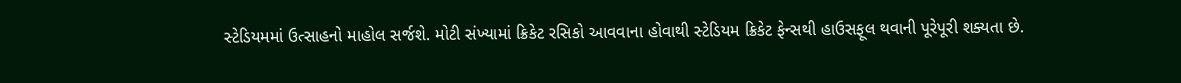સ્ટેડિયમમાં ઉત્સાહનો માહોલ સર્જશે. મોટી સંખ્યામાં ક્રિકેટ રસિકો આવવાના હોવાથી સ્ટેડિયમ ક્રિકેટ ફેન્સથી હાઉસફૂલ થવાની પૂરેપૂરી શક્યતા છે.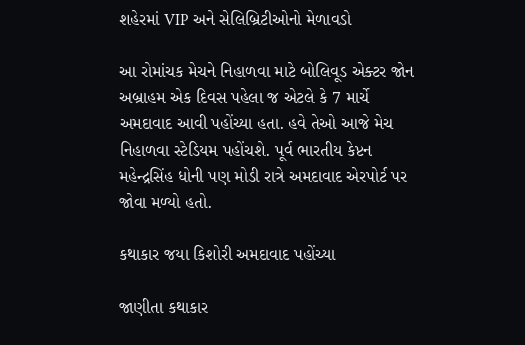શહેરમાં VIP અને સેલિબ્રિટીઓનો મેળાવડો

આ રોમાંચક મેચને નિહાળવા માટે બોલિવૂડ એક્ટર જોન અબ્રાહમ એક દિવસ પહેલા જ એટલે કે 7 માર્ચે અમદાવાદ આવી પહોંચ્યા હતા. હવે તેઓ આજે મેચ નિહાળવા સ્ટેડિયમ પહોંચશે. પૂર્વ ભારતીય કેપ્ટન મહેન્દ્રસિંહ ધોની પણ મોડી રાત્રે અમદાવાદ એરપોર્ટ પર જોવા મળ્યો હતો.

કથાકાર જયા કિશોરી અમદાવાદ પહોંચ્યા

જાણીતા કથાકાર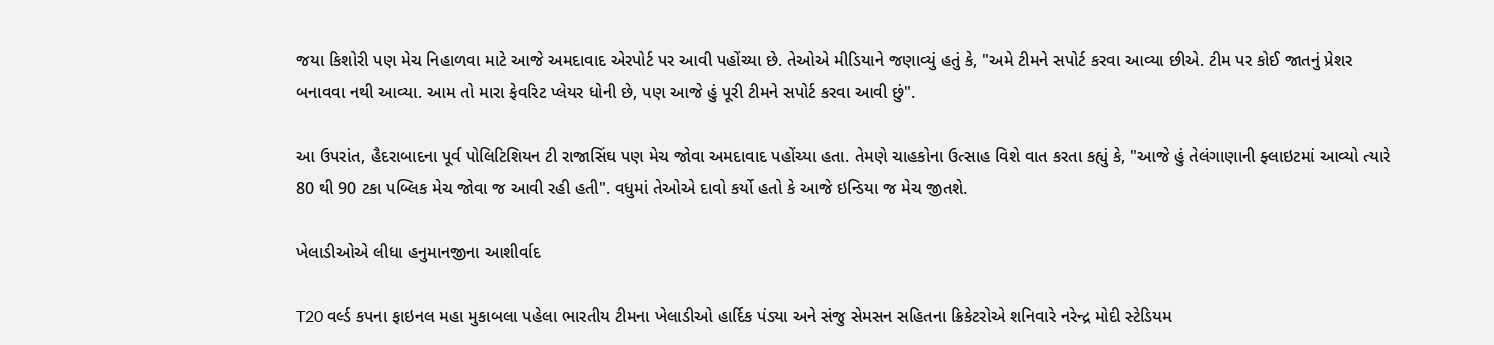જયા કિશોરી પણ મેચ નિહાળવા માટે આજે અમદાવાદ એરપોર્ટ પર આવી પહોંચ્યા છે. તેઓએ મીડિયાને જણાવ્યું હતું કે, "અમે ટીમને સપોર્ટ કરવા આવ્યા છીએ. ટીમ પર કોઈ જાતનું પ્રેશર બનાવવા નથી આવ્યા. આમ તો મારા ફેવરિટ પ્લેયર ધોની છે, પણ આજે હું પૂરી ટીમને સપોર્ટ કરવા આવી છું".

આ ઉપરાંત, હૈદરાબાદના પૂર્વ પોલિટિશિયન ટી રાજાસિંઘ પણ મેચ જોવા અમદાવાદ પહોંચ્યા હતા. તેમણે ચાહકોના ઉત્સાહ વિશે વાત કરતા કહ્યું કે, "આજે હું તેલંગાણાની ફ્લાઇટમાં આવ્યો ત્યારે 80 થી 90 ટકા પબ્લિક મેચ જોવા જ આવી રહી હતી". વધુમાં તેઓએ દાવો કર્યો હતો કે આજે ઇન્ડિયા જ મેચ જીતશે.

ખેલાડીઓએ લીધા હનુમાનજીના આશીર્વાદ

T20 વર્લ્ડ કપના ફાઇનલ મહા મુકાબલા પહેલા ભારતીય ટીમના ખેલાડીઓ હાર્દિક પંડ્યા અને સંજુ સેમસન સહિતના ક્રિકેટરોએ શનિવારે નરેન્દ્ર મોદી સ્ટેડિયમ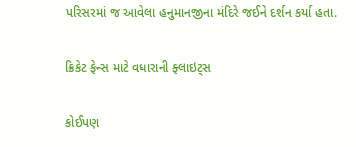પરિસરમાં જ આવેલા હનુમાનજીના મંદિરે જઈને દર્શન કર્યા હતા.

ક્રિકેટ ફેન્સ માટે વધારાની ફ્લાઇટ્સ

કોઈપણ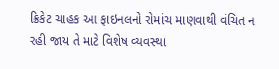ક્રિકેટ ચાહક આ ફાઇનલનો રોમાંચ માણવાથી વંચિત ન રહી જાય તે માટે વિશેષ વ્યવસ્થા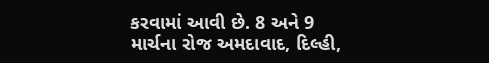કરવામાં આવી છે. 8 અને 9 માર્ચના રોજ અમદાવાદ, દિલ્હી,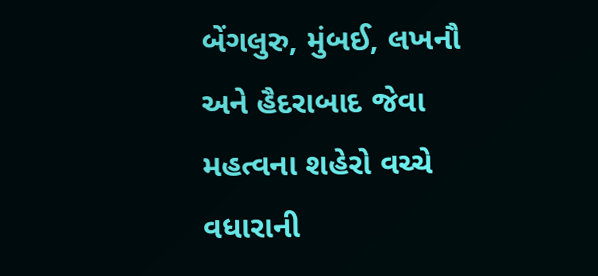બેંગલુરુ, મુંબઈ, લખનૌ અને હૈદરાબાદ જેવા મહત્વના શહેરો વચ્ચે વધારાની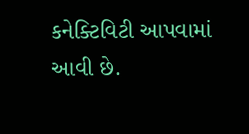કનેક્ટિવિટી આપવામાં આવી છે.